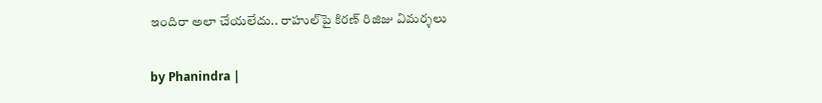ఇందిరా అలా చేయలేదు.. రాహుల్‌పై కిరణ్ రిజిజు విమర్శలు

by Phanindra |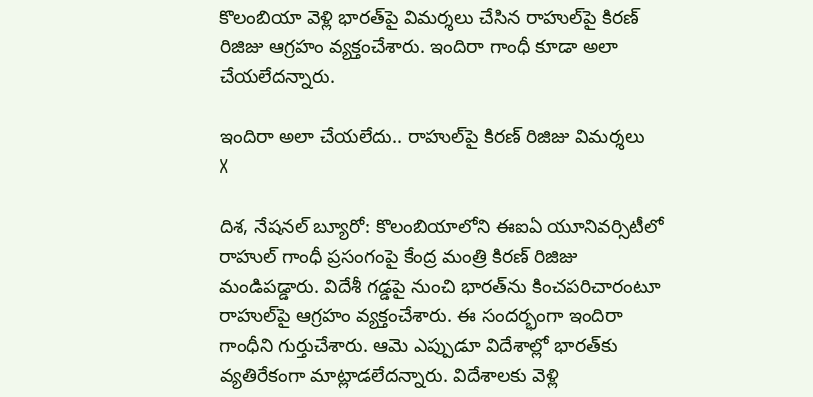కొలంబియా వెళ్లి భారత్‌పై విమర్శలు చేసిన రాహుల్‌పై కిరణ్ రిజిజు ఆగ్రహం వ్యక్తంచేశారు. ఇందిరా గాంధీ కూడా అలా చేయలేదన్నారు.

ఇందిరా అలా చేయలేదు.. రాహుల్‌పై కిరణ్ రిజిజు విమర్శలు
X

దిశ, నేషనల్ బ్యూరో: కొలంబియాలోని ఈఐఏ యూనివర్సిటీలో రాహుల్ గాంధీ ప్రసంగంపై కేంద్ర మంత్రి కిరణ్ రిజిజు మండిపడ్డారు. విదేశీ గడ్డపై నుంచి భారత్‌ను కించపరిచారంటూ రాహుల్‌పై ఆగ్రహం వ్యక్తంచేశారు. ఈ సందర్భంగా ఇందిరా గాంధీని గుర్తుచేశారు. ఆమె ఎప్పుడూ విదేశాల్లో భారత్‌కు వ్యతిరేకంగా మాట్లాడలేదన్నారు. విదేశాలకు వెళ్లి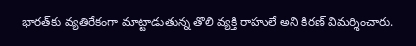భారత్‌కు వ్యతిరేకంగా మాట్టాడుతున్న తొలి వ్యక్తి రాహులే అని కిరణ్ విమర్శించారు.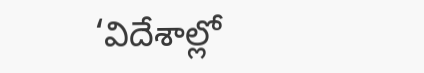‘విదేశాల్లో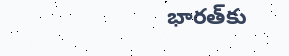భారత్‌కు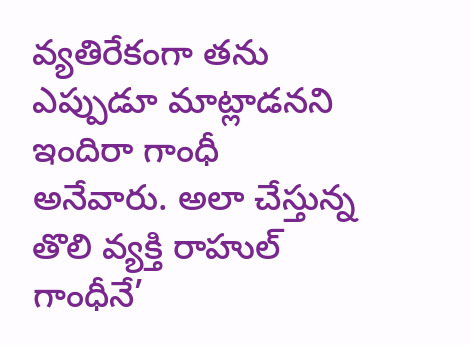వ్యతిరేకంగా తను ఎప్పుడూ మాట్లాడనని ఇందిరా గాంధీ అనేవారు. అలా చేస్తున్న తొలి వ్యక్తి రాహుల్ గాంధీనే’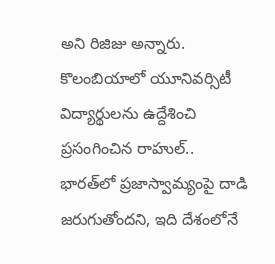అని రిజిజు అన్నారు. కొలంబియాలో యూనివర్సిటీ విద్యార్థులను ఉద్దేశించి ప్రసంగించిన రాహుల్.. భారత్‌లో ప్రజాస్వామ్యంపై దాడి జరుగుతోందని, ఇది దేశంలోనే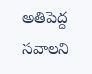అతిపెద్ద సవాలని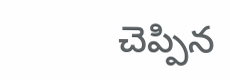చెప్పిన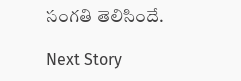సంగతి తెలిసిందే.

Next Story